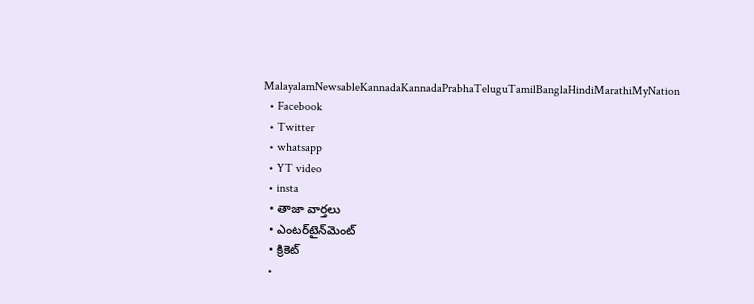MalayalamNewsableKannadaKannadaPrabhaTeluguTamilBanglaHindiMarathiMyNation
  • Facebook
  • Twitter
  • whatsapp
  • YT video
  • insta
  • తాజా వార్తలు
  • ఎంటర్‌టైన్‌మెంట్
  • క్రికెట్
  •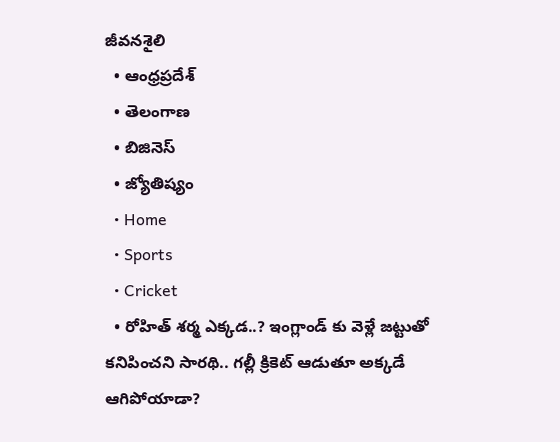జీవనశైలి
  • ఆంధ్రప్రదేశ్
  • తెలంగాణ
  • బిజినెస్
  • జ్యోతిష్యం
  • Home
  • Sports
  • Cricket
  • రోహిత్ శర్మ ఎక్కడ..? ఇంగ్లాండ్ కు వెళ్లే జట్టుతో కనిపించని సారథి.. గల్లీ క్రికెట్ ఆడుతూ అక్కడే ఆగిపోయాడా?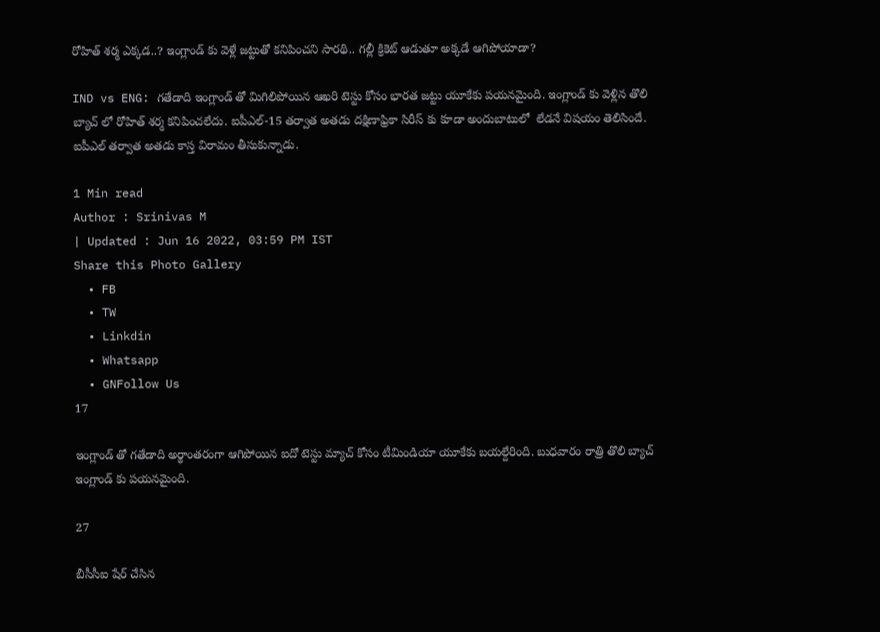రోహిత్ శర్మ ఎక్కడ..? ఇంగ్లాండ్ కు వెళ్లే జట్టుతో కనిపించని సారథి.. గల్లీ క్రికెట్ ఆడుతూ అక్కడే ఆగిపోయాడా?

IND vs ENG: గతేడాది ఇంగ్లాండ్ తో మిగిలిపోయిన ఆఖరి టెస్టు కోసం భారత జట్టు యూకేకు పయనమైంది. ఇంగ్లాండ్ కు వెళ్లిన తొలి బ్యాచ్ లో రోహిత్ శర్మ కనిపించలేదు. ఐపీఎల్-15 తర్వాత అతడు దక్షిణాఫ్రికా సిరీస్ కు కూడా అందుబాటులో  లేడనే విషయం తెలిసిందే. ఐపీఎల్ తర్వాత అతడు కాస్త విరామం తీసుకున్నాడు.

1 Min read
Author : Srinivas M
| Updated : Jun 16 2022, 03:59 PM IST
Share this Photo Gallery
  • FB
  • TW
  • Linkdin
  • Whatsapp
  • GNFollow Us
17

ఇంగ్లాండ్ తో గతేడాది అర్థాంతరంగా ఆగిపోయిన ఐదో టెస్టు మ్యాచ్ కోసం టీమిండియా యూకేకు బయల్దేరింది. బుధవారం రాత్రి తొలి బ్యాచ్ ఇంగ్లాండ్ కు పయనమైంది.

27

బీసీసీఐ షేర్ చేసిన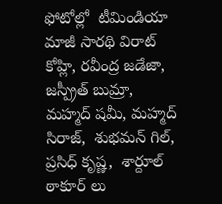ఫోటోల్లో  టీమిండియా మాజీ సారథి విరాట్ కోహ్లి, రవీంద్ర జడేజా, జస్ప్రీత్ బుమ్రా, మహ్మద్ షమీ, మహ్మద్ సిరాజ్,  శుభమన్ గిల్, ప్రసిధ్ కృష్ణ,  శార్దూల్ ఠాకూర్ లు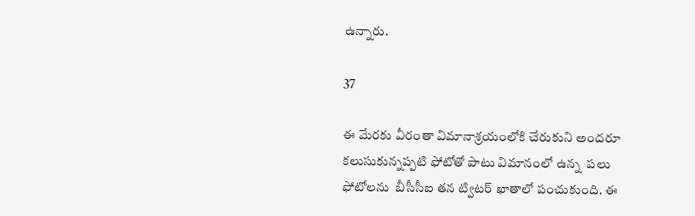ఉన్నారు.

37

ఈ మేరకు వీరంతా విమానాశ్రయంలోకి చేరుకుని అందరూ కలుసుకున్నప్పటి ఫోటోతో పాటు విమానంలో ఉన్న  పలు ఫోటోలను  బీసీసీఐ తన ట్విటర్ ఖాతాలో పంచుకుంది. ఈ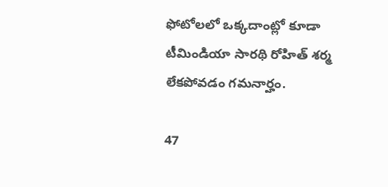ఫోటోలలో ఒక్కదాంట్లో కూడా టీమిండియా సారథి రోహిత్ శర్మ లేకపోవడం గమనార్హం.

47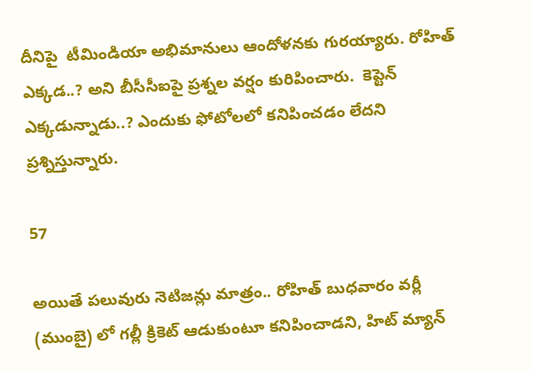దీనిపై  టీమిండియా అభిమానులు ఆందోళనకు గురయ్యారు. రోహిత్ ఎక్కడ..? అని బీసీసీఐపై ప్రశ్నల వర్షం కురిపించారు.  కెప్టెన్ ఎక్కడున్నాడు..? ఎందుకు ఫోటోలలో కనిపించడం లేదని ప్రశ్నిస్తున్నారు.

57

అయితే పలువురు నెటిజన్లు మాత్రం.. రోహిత్ బుధవారం వర్లీ (ముంబై) లో గల్లీ క్రికెట్ ఆడుకుంటూ కనిపించాడని, హిట్ మ్యాన్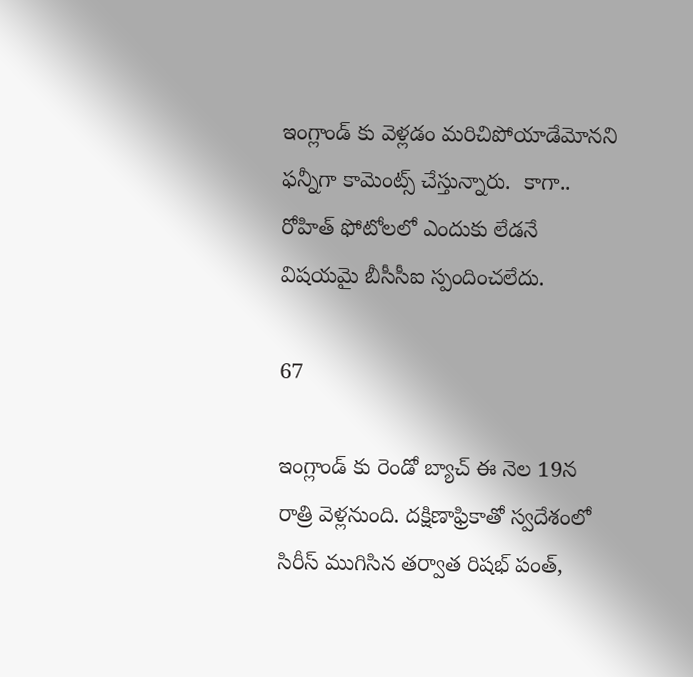ఇంగ్లాండ్ కు వెళ్లడం మరిచిపోయాడేమోనని ఫన్నీగా కామెంట్స్ చేస్తున్నారు.  కాగా.. రోహిత్ ఫోటోలలో ఎందుకు లేడనే విషయమై బీసీసీఐ స్పందించలేదు.

67

ఇంగ్లాండ్ కు రెండో బ్యాచ్ ఈ నెల 19న రాత్రి వెళ్లనుంది. దక్షిణాఫ్రికాతో స్వదేశంలో సిరీస్ ముగిసిన తర్వాత రిషభ్ పంత్,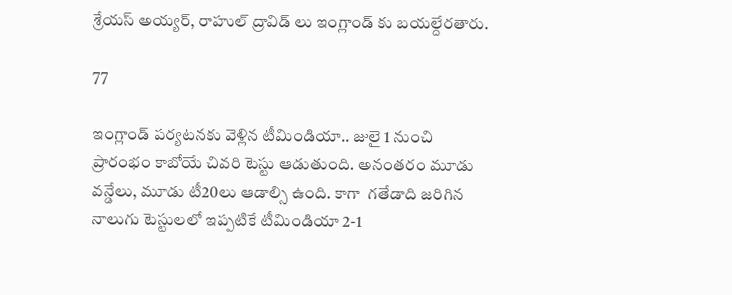శ్రేయస్ అయ్యర్, రాహుల్ ద్రావిడ్ లు ఇంగ్లాండ్ కు బయల్దేరతారు.

77

ఇంగ్లాండ్ పర్యటనకు వెళ్లిన టీమిండియా.. జులై 1 నుంచి ప్రారంభం కాబోయే చివరి టెస్టు ఆడుతుంది. అనంతరం మూడు వన్డేలు, మూడు టీ20లు ఆడాల్సి ఉంది. కాగా  గతేడాది జరిగిన నాలుగు టెస్టులలో ఇప్పటికే టీమిండియా 2-1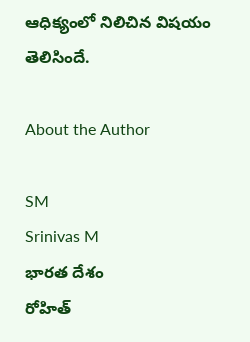ఆధిక్యంలో నిలిచిన విషయం తెలిసిందే.

About the Author

SM
Srinivas M
భారత దేశం
రోహిత్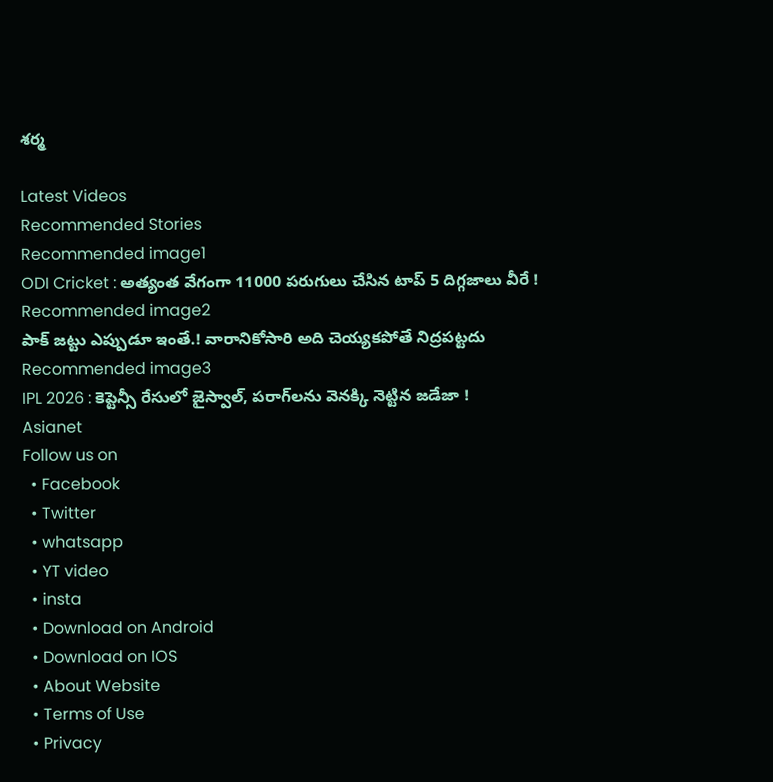శర్మ

Latest Videos
Recommended Stories
Recommended image1
ODI Cricket : అత్యంత వేగంగా 11000 పరుగులు చేసిన టాప్ 5 దిగ్గజాలు వీరే !
Recommended image2
పాక్ జట్టు ఎప్పుడూ ఇంతే.! వారానికోసారి అది చెయ్యకపోతే నిద్రపట్టదు
Recommended image3
IPL 2026 : కెప్టెన్సీ రేసులో జైస్వాల్, పరాగ్‌లను వెనక్కి నెట్టిన జడేజా !
Asianet
Follow us on
  • Facebook
  • Twitter
  • whatsapp
  • YT video
  • insta
  • Download on Android
  • Download on IOS
  • About Website
  • Terms of Use
  • Privacy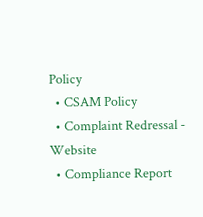Policy
  • CSAM Policy
  • Complaint Redressal - Website
  • Compliance Report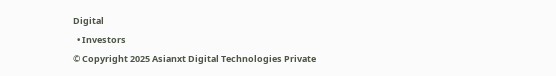Digital
  • Investors
© Copyright 2025 Asianxt Digital Technologies Private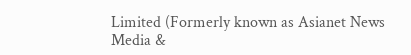Limited (Formerly known as Asianet News Media &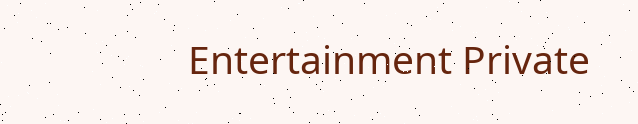Entertainment Private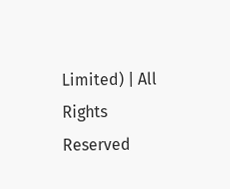Limited) | All Rights Reserved